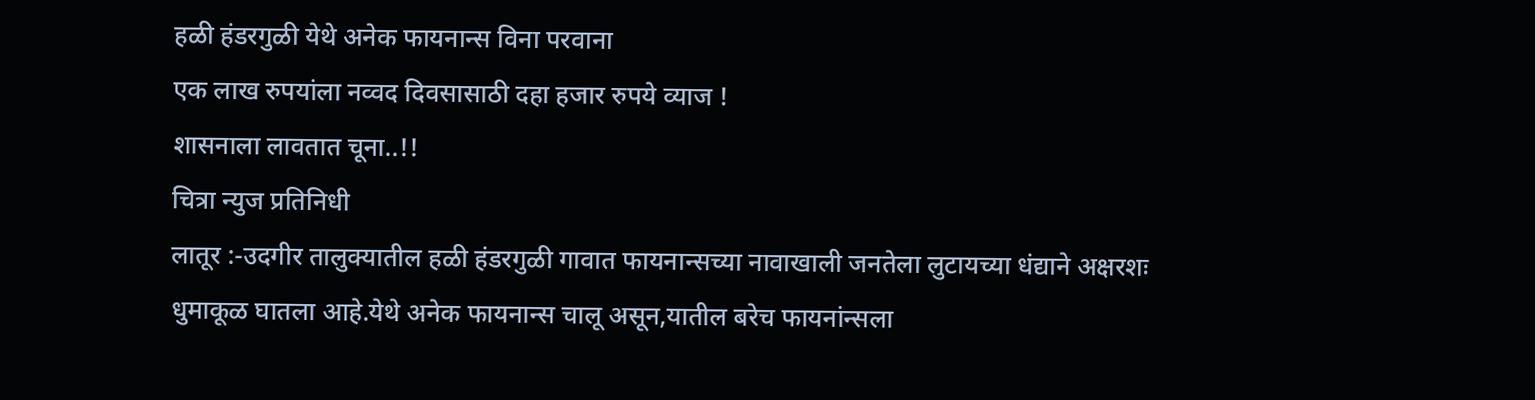हळी हंडरगुळी येथे अनेक फायनान्स विना परवाना
एक लाख रुपयांला नव्वद दिवसासाठी दहा हजार रुपये व्याज !
शासनाला लावतात चूना..!!
चित्रा न्युज प्रतिनिधी
लातूर :-उदगीर तालुक्यातील हळी हंडरगुळी गावात फायनान्सच्या नावाखाली जनतेला लुटायच्या धंद्याने अक्षरशः धुमाकूळ घातला आहे.येथे अनेक फायनान्स चालू असून,यातील बरेच फायनांन्सला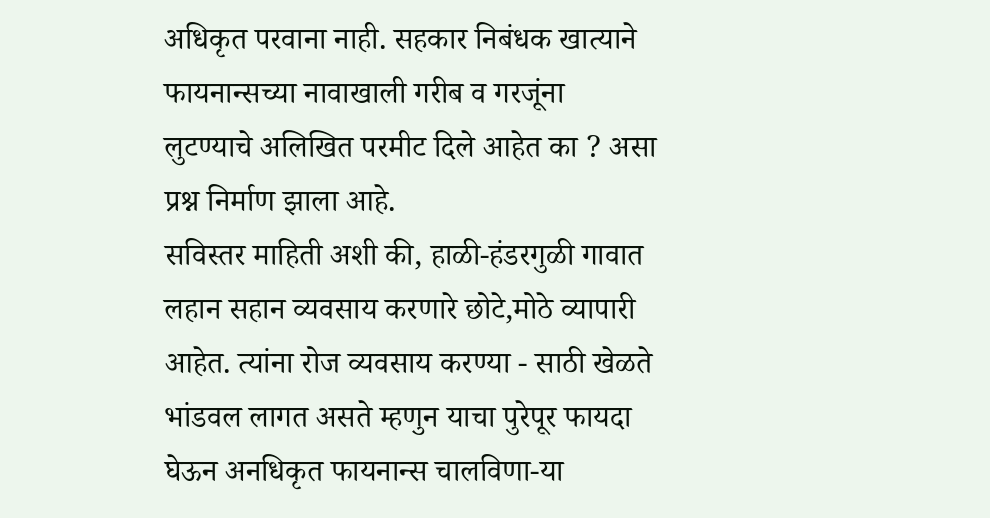अधिकृत परवाना नाही. सहकार निबंधक खात्याने फायनान्सच्या नावाखाली गरीब व गरजूंना लुटण्याचे अलिखित परमीट दिले आहेत का ? असा प्रश्न निर्माण झाला आहे.
सविस्तर माहिती अशी की, हाळी-हंडरगुळी गावात लहान सहान व्यवसाय करणारे छोटे,मोठे व्यापारी आहेत. त्यांना रोज व्यवसाय करण्या - साठी खेळते भांडवल लागत असते म्हणुन याचा पुरेपूर फायदा घेऊन अनधिकृत फायनान्स चालविणा-या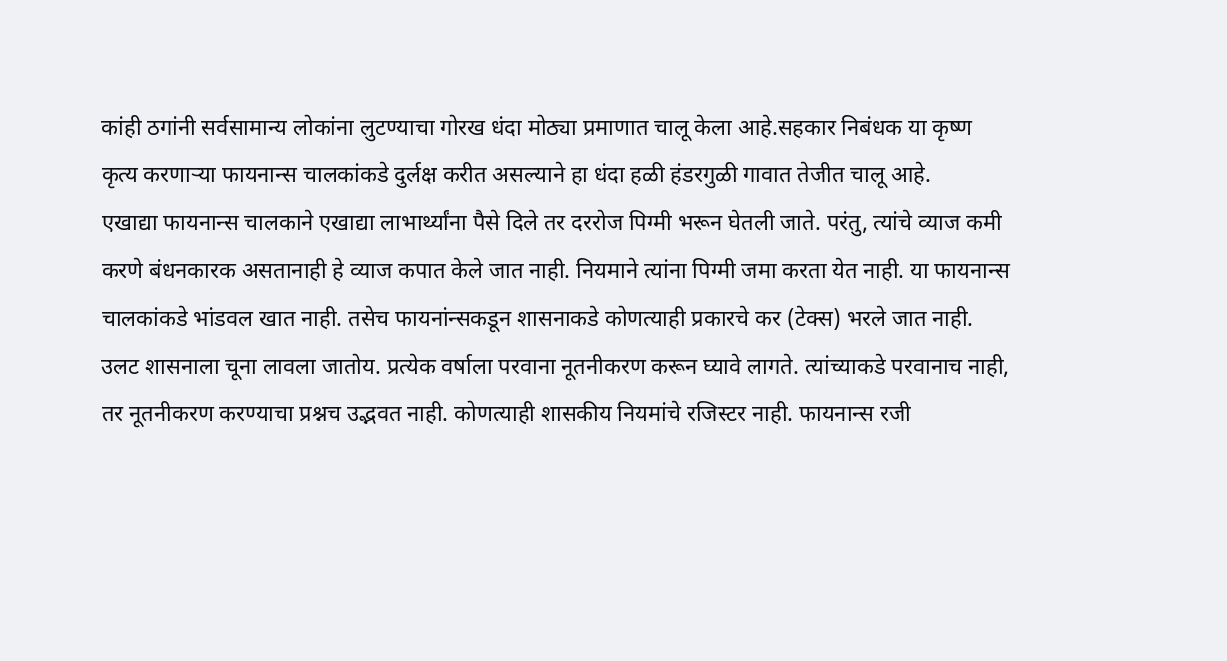कांही ठगांनी सर्वसामान्य लोकांना लुटण्याचा गोरख धंदा मोठ्या प्रमाणात चालू केला आहे.सहकार निबंधक या कृष्ण कृत्य करणाऱ्या फायनान्स चालकांकडे दुर्लक्ष करीत असल्याने हा धंदा हळी हंडरगुळी गावात तेजीत चालू आहे.
एखाद्या फायनान्स चालकाने एखाद्या लाभार्थ्यांना पैसे दिले तर दररोज पिग्मी भरून घेतली जाते. परंतु, त्यांचे व्याज कमी करणे बंधनकारक असतानाही हे व्याज कपात केले जात नाही. नियमाने त्यांना पिग्मी जमा करता येत नाही. या फायनान्स चालकांकडे भांडवल खात नाही. तसेच फायनांन्सकडून शासनाकडे कोणत्याही प्रकारचे कर (टेक्स) भरले जात नाही. उलट शासनाला चूना लावला जातोय. प्रत्येक वर्षाला परवाना नूतनीकरण करून घ्यावे लागते. त्यांच्याकडे परवानाच नाही, तर नूतनीकरण करण्याचा प्रश्नच उद्भवत नाही. कोणत्याही शासकीय नियमांचे रजिस्टर नाही. फायनान्स रजी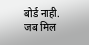बोर्ड नाही.
जब मिल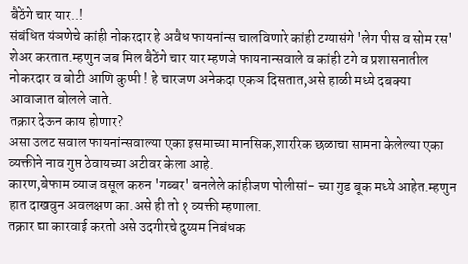बैठेंगे चार यार..!
संबंधित यंञणेचे कांही नोकरदार हे अवैध फायनांन्स चालविणारे कांही टग्यासंगे 'लेग पीस व सोम रस' शेअर करतात.म्हणुन जब मिल बैठेंगे चार यार म्हणजे फायनान्सवाले व कांही टगे व प्रशासनातील नोकरदार व बोटी आणि कुप्पी ! हे चारजण अनेकदा एकञ दिसतात,असे हाळी मध्ये दबक्या आवाजात बोलले जाते.
तक्रार देऊन काय होणार?
असा उलट सवाल फायनांन्सवाल्या एका इसमाच्या मानसिक,शाररिक छळाचा सामना केलेल्या एका व्यक्तीने नाव गुप्त ठेवायच्या अटीवर केला आहे.
कारण,बेफाम व्याज वसूल करुन 'गब्बर' बनलेले कांहीजण पोलीसां- च्या गुड बूक मध्ये आहेत.म्हणुन हात दाखवुन अवलक्षण का.असे ही तो १ व्यक्ती म्हणाला.
तक्रार द्या कारवाई करतो असे उदगीरचे दुय्यम निबंधक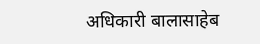अधिकारी बालासाहेब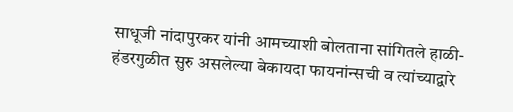साधूजी नांदापुरकर यांनी आमच्याशी बोलताना सांगितले हाळी-हंडरगुळीत सुरु असलेल्या बेकायदा फायनांन्सची व त्यांच्याद्वारे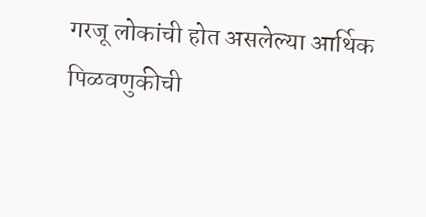गरजू लोकांची होत असलेल्या आर्थिक पिळवणुकीची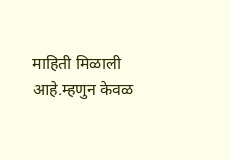माहिती मिळाली आहे.म्हणुन केवळ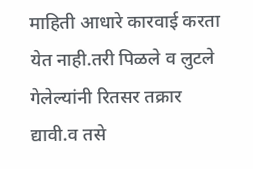माहिती आधारे कारवाई करता येत नाही.तरी पिळले व लुटले गेलेल्यांनी रितसर तक्रार द्यावी.व तसे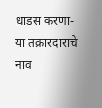धाडस करणा-या तक्रारदाराचे नाव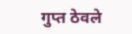गुप्त ठेवले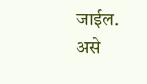जाईल. असे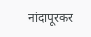नांदापूरकर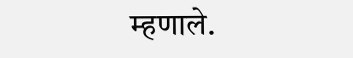म्हणाले.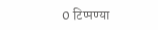0 टिप्पण्या